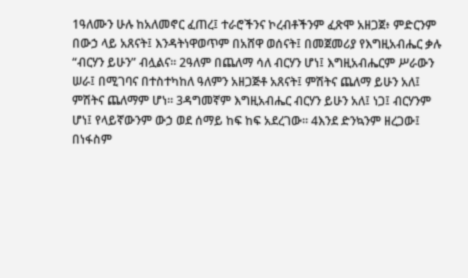1ዓለሙን ሁሉ ከአለመኖር ፈጠረ፤ ተራሮችንና ኮረብቶችንም ፈጽሞ አዘጋጀ፥ ምድርንም በውኃ ላይ አጸናት፤ እንዳትነዋወጥም በአሸዋ ወሰናት፤ በመጀመሪያ የእግዚአብሔር ቃሉ “ብርሃን ይሁን” ብሏልና። 2ዓለም በጨለማ ሳለ ብርሃን ሆነ፤ እግዚአብሔርም ሥራውን ሠራ፤ በሚገባና በተስተካከለ ዓለምን አዘጋጅቶ አጸናት፤ ምሽትና ጨለማ ይሁን አለ፤ ምሽትና ጨለማም ሆነ። 3ዳግመኛም እግዚአብሔር ብርሃን ይሁን አለ፤ ነጋ፤ ብርሃንም ሆነ፤ የላይኛውንም ውኃ ወደ ሰማይ ከፍ ከፍ አደረገው። 4እንደ ድንኳንም ዘረጋው፤ በነፋስም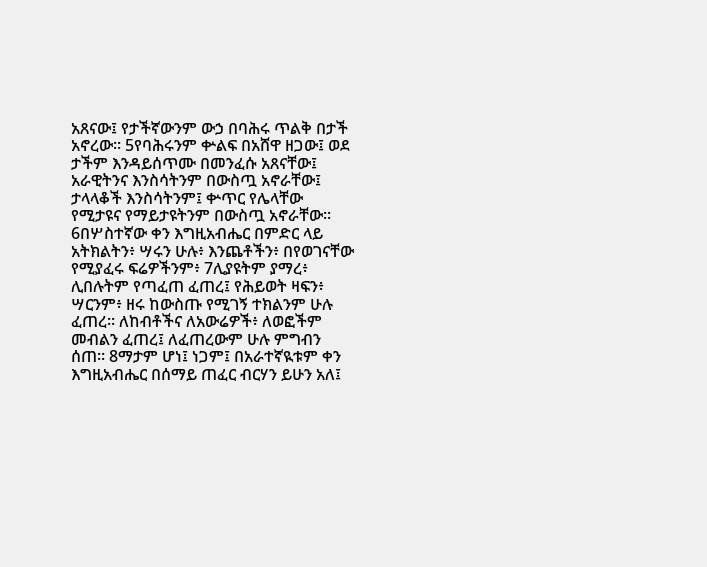አጸናው፤ የታችኛውንም ውኃ በባሕሩ ጥልቅ በታች አኖረው። 5የባሕሩንም ቍልፍ በአሸዋ ዘጋው፤ ወደ ታችም እንዳይሰጥሙ በመንፈሱ አጸናቸው፤ አራዊትንና እንስሳትንም በውስጧ አኖራቸው፤ ታላላቆች እንስሳትንም፤ ቍጥር የሌላቸው የሚታዩና የማይታዩትንም በውስጧ አኖራቸው። 6በሦስተኛው ቀን እግዚአብሔር በምድር ላይ አትክልትን፥ ሣሩን ሁሉ፥ እንጨቶችን፥ በየወገናቸው የሚያፈሩ ፍሬዎችንም፥ 7ሊያዩትም ያማረ፥ ሊበሉትም የጣፈጠ ፈጠረ፤ የሕይወት ዛፍን፥ ሣርንም፥ ዘሩ ከውስጡ የሚገኝ ተክልንም ሁሉ ፈጠረ። ለከብቶችና ለአውሬዎች፥ ለወፎችም መብልን ፈጠረ፤ ለፈጠረውም ሁሉ ምግብን ሰጠ። 8ማታም ሆነ፤ ነጋም፤ በአራተኛዪቱም ቀን እግዚአብሔር በሰማይ ጠፈር ብርሃን ይሁን አለ፤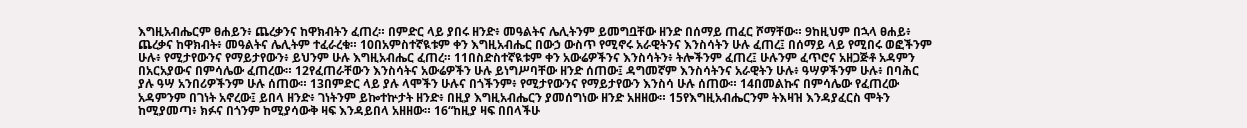እግዚአብሔርም ፀሐይን፥ ጨረቃንና ከዋክብትን ፈጠረ። በምድር ላይ ያበሩ ዘንድ፥ መዓልትና ሌሊትንም ይመግቧቸው ዘንድ በሰማይ ጠፈር ሾማቸው። 9ከዚህም በኋላ ፀሐይ፥ ጨረቃና ከዋክብት፥ መዓልትና ሌሊትም ተፈራረቁ። 10በአምስተኛዪቱም ቀን እግዚአብሔር በውኃ ውስጥ የሚኖሩ አራዊትንና እንስሳትን ሁሉ ፈጠረ፤ በሰማይ ላይ የሚበሩ ወፎችንም ሁሉ፥ የሚታየውንና የማይታየውን፥ ይህንም ሁሉ እግዚአብሔር ፈጠረ። 11በስድስተኛዪቱም ቀን አውሬዎችንና እንስሳትን፥ ትሎችንም ፈጠረ፤ ሁሉንም ፈጥሮና አዘጋጅቶ አዳምን በአርአያውና በምሳሌው ፈጠረው። 12የፈጠራቸውን እንስሳትና አውሬዎችን ሁሉ ይነግሥባቸው ዘንድ ሰጠው፤ ዳግመኛም እንስሳትንና አራዊትን ሁሉ፥ ዓሣዎችንም ሁሉ፥ በባሕር ያሉ ዓሣ አንበሪዎችንም ሁሉ ሰጠው። 13በምድር ላይ ያሉ ላሞችን ሁሉና በጎችንም፥ የሚታየውንና የማይታየውን እንስሳ ሁሉ ሰጠው። 14በመልኩና በምሳሌው የፈጠረው አዳምንም በገነት አኖረው፤ ይበላ ዘንድ፥ ገነትንም ይኰተኵታት ዘንድ፥ በዚያ እግዚአብሔርን ያመሰግነው ዘንድ አዘዘው። 15የእግዚአብሔርንም ትእዛዝ እንዳያፈርስ ሞትን ከሚያመጣ፥ ክፉና በጎንም ከሚያሳውቅ ዛፍ እንዳይበላ አዘዘው። 16“ከዚያ ዛፍ በበላችሁ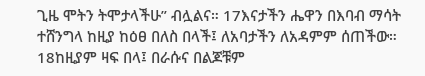ጊዜ ሞትን ትሞታላችሁ” ብሏልና። 17እናታችን ሔዋን በእባብ ማሳት ተሸንግላ ከዚያ ከዕፀ በለስ በላች፤ ለአባታችን ለአዳምም ሰጠችው። 18ከዚያም ዛፍ በላ፤ በራሱና በልጆቹም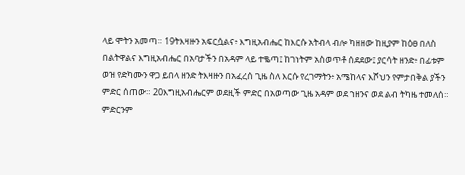ላይ ሞትን አመጣ። 19ትእዛዙን አፍርሷልና፥ እግዚአብሔር ከእርሱ አትብላ ብሎ ካዘዘው ከዚያም ከዕፀ በለስ በልትዋልና እግዚአብሔር በአባታችን በአዳም ላይ ተቈጣ፤ ከገነትም አስወጥቶ ሰደደው፤ ያርሳት ዘንድ፥ በፊቱም ወዝ የድካሙን ዋጋ ይበላ ዘንድ ትእዛዙን በአፈረሰ ጊዜ ስለ እርሱ የረገማትን፥ አሜከላና እሾህን የምታበቅል ያችን ምድር ሰጠው። 20እግዚአብሔርም ወደዚች ምድር በአወጣው ጊዜ አዳም ወደ ኀዘንና ወደ ልብ ትካዜ ተመለሰ። ምድርንም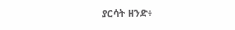ያርሳት ዘንድ፥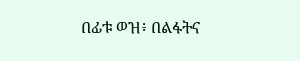በፊቱ ወዝ፥ በልፋትና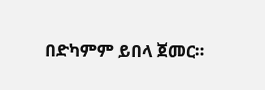በድካምም ይበላ ጀመር።